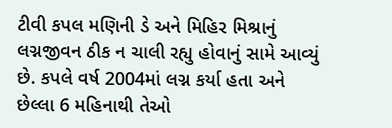ટીવી કપલ મણિની ડે અને મિહિર મિશ્રાનું લગ્નજીવન ઠીક ન ચાલી રહ્યુ હોવાનું સામે આવ્યું છે. કપલે વર્ષ 2004માં લગ્ન કર્યા હતા અને છેલ્લા 6 મહિનાથી તેઓ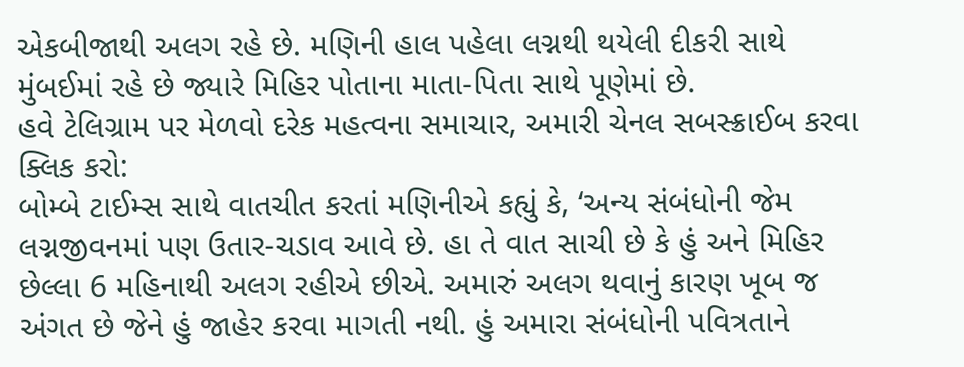એકબીજાથી અલગ રહે છે. મણિની હાલ પહેલા લગ્નથી થયેલી દીકરી સાથે મુંબઈમાં રહે છે જ્યારે મિહિર પોતાના માતા-પિતા સાથે પૂણેમાં છે.
હવે ટેલિગ્રામ પર મેળવો દરેક મહત્વના સમાચાર, અમારી ચેનલ સબસ્ક્રાઈબ કરવા ક્લિક કરો:
બોમ્બે ટાઈમ્સ સાથે વાતચીત કરતાં મણિનીએ કહ્યું કે, ‘અન્ય સંબંધોની જેમ લગ્નજીવનમાં પણ ઉતાર-ચડાવ આવે છે. હા તે વાત સાચી છે કે હું અને મિહિર છેલ્લા 6 મહિનાથી અલગ રહીએ છીએ. અમારું અલગ થવાનું કારણ ખૂબ જ અંગત છે જેને હું જાહેર કરવા માગતી નથી. હું અમારા સંબંધોની પવિત્રતાને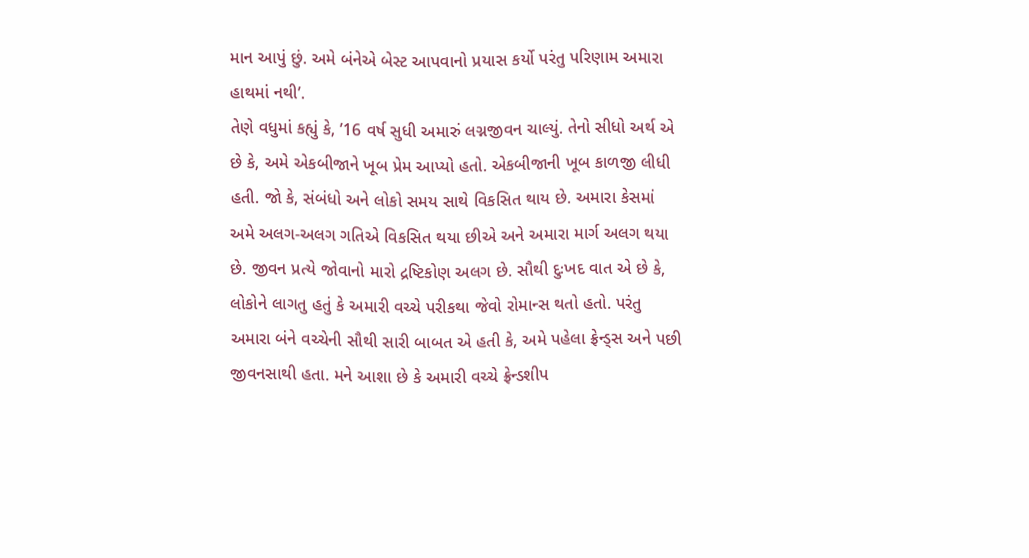માન આપું છું. અમે બંનેએ બેસ્ટ આપવાનો પ્રયાસ કર્યો પરંતુ પરિણામ અમારા હાથમાં નથી’.
તેણે વધુમાં કહ્યું કે, ’16 વર્ષ સુધી અમારું લગ્નજીવન ચાલ્યું. તેનો સીધો અર્થ એ છે કે, અમે એકબીજાને ખૂબ પ્રેમ આપ્યો હતો. એકબીજાની ખૂબ કાળજી લીધી હતી. જો કે, સંબંધો અને લોકો સમય સાથે વિકસિત થાય છે. અમારા કેસમાં અમે અલગ-અલગ ગતિએ વિકસિત થયા છીએ અને અમારા માર્ગ અલગ થયા છે. જીવન પ્રત્યે જોવાનો મારો દ્રષ્ટિકોણ અલગ છે. સૌથી દુઃખદ વાત એ છે કે, લોકોને લાગતુ હતું કે અમારી વચ્ચે પરીકથા જેવો રોમાન્સ થતો હતો. પરંતુ અમારા બંને વચ્ચેની સૌથી સારી બાબત એ હતી કે, અમે પહેલા ફ્રેન્ડ્સ અને પછી જીવનસાથી હતા. મને આશા છે કે અમારી વચ્ચે ફ્રેન્ડશીપ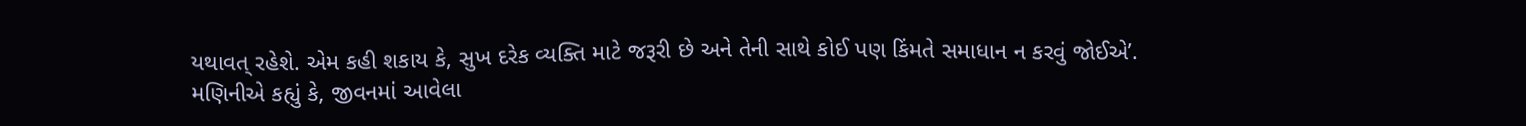યથાવત્ રહેશે. એમ કહી શકાય કે, સુખ દરેક વ્યક્તિ માટે જરૂરી છે અને તેની સાથે કોઈ પણ કિંમતે સમાધાન ન કરવું જોઈએ’.
મણિનીએ કહ્યું કે, જીવનમાં આવેલા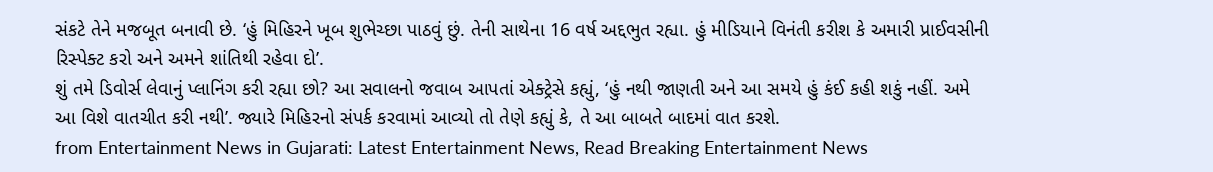સંકટે તેને મજબૂત બનાવી છે. ‘હું મિહિરને ખૂબ શુભેચ્છા પાઠવું છું. તેની સાથેના 16 વર્ષ અદ્દભુત રહ્યા. હું મીડિયાને વિનંતી કરીશ કે અમારી પ્રાઈવસીની રિસ્પેક્ટ કરો અને અમને શાંતિથી રહેવા દો’.
શું તમે ડિવોર્સ લેવાનું પ્લાનિંગ કરી રહ્યા છો? આ સવાલનો જવાબ આપતાં એક્ટ્રેસે કહ્યું, ‘હું નથી જાણતી અને આ સમયે હું કંઈ કહી શકું નહીં. અમે આ વિશે વાતચીત કરી નથી’. જ્યારે મિહિરનો સંપર્ક કરવામાં આવ્યો તો તેણે કહ્યું કે, તે આ બાબતે બાદમાં વાત કરશે.
from Entertainment News in Gujarati: Latest Entertainment News, Read Breaking Entertainment News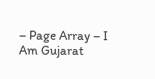– Page Array – I Am Gujarat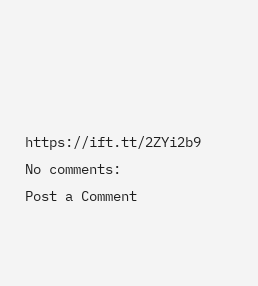https://ift.tt/2ZYi2b9
No comments:
Post a Comment